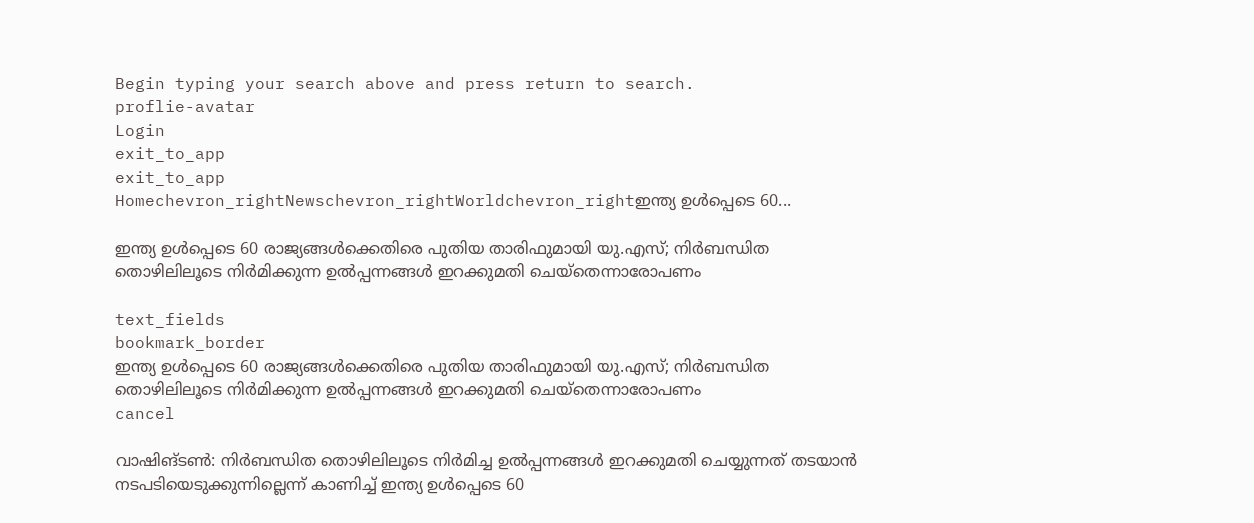Begin typing your search above and press return to search.
proflie-avatar
Login
exit_to_app
exit_to_app
Homechevron_rightNewschevron_rightWorldchevron_rightഇന്ത്യ ഉൾപ്പെടെ 60...

ഇന്ത്യ ഉൾപ്പെടെ 60 രാജ്യങ്ങൾക്കെതിരെ പുതിയ താരിഫുമായി യു.എസ്; നിർബന്ധിത തൊഴിലിലൂടെ നിർമിക്കുന്ന ഉൽപ്പന്നങ്ങൾ ഇറക്കുമതി ചെയ്തെന്നാരോപണം

text_fields
bookmark_border
ഇന്ത്യ ഉൾപ്പെടെ 60 രാജ്യങ്ങൾക്കെതിരെ പുതിയ താരിഫുമായി യു.എസ്; നിർബന്ധിത തൊഴിലിലൂടെ നിർമിക്കുന്ന ഉൽപ്പന്നങ്ങൾ ഇറക്കുമതി ചെയ്തെന്നാരോപണം
cancel

വാഷിങ്ടൺ: നിർബന്ധിത തൊഴിലിലൂടെ നിർമിച്ച ഉൽപ്പന്നങ്ങൾ ഇറക്കുമതി ചെയ്യുന്നത് തടയാൻ നടപടിയെടുക്കുന്നില്ലെന്ന് കാണിച്ച് ഇന്ത്യ ഉൾപ്പെടെ 60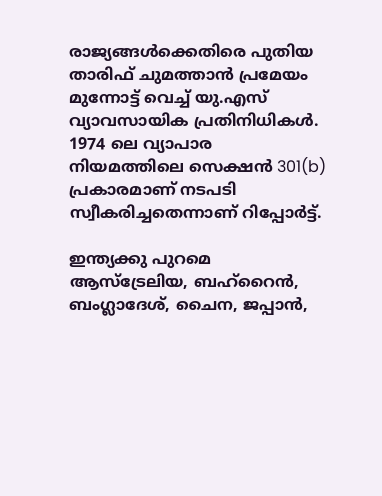രാജ്യങ്ങൾക്കെതിരെ പുതിയ താരിഫ് ചുമത്താൻ പ്രമേയം മുന്നോട്ട് വെച്ച് യു.എസ് വ്യാവസായിക പ്രതിനിധികൾ. 1974 ലെ വ്യാപാര നിയമത്തിലെ സെക്ഷൻ 301(b) പ്രകാരമാണ് നടപടി സ്വീകരിച്ചതെന്നാണ് റിപ്പോർട്ട്.

ഇന്ത്യക്കു പുറമെ ആസ്ട്രേലിയ, ബഹ്‌റൈൻ, ബംഗ്ലാദേശ്, ചൈന, ജപ്പാൻ,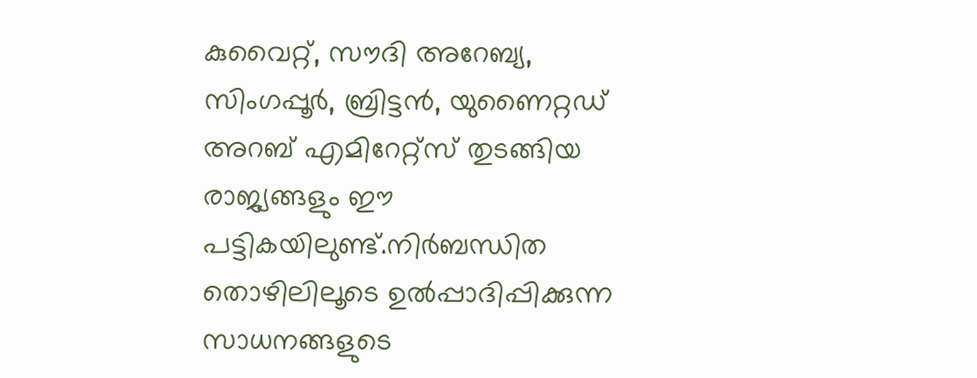കുവൈറ്റ്, സൗദി അറേബ്യ, സിംഗപ്പൂർ, ബ്രിട്ടൻ, യുണൈറ്റഡ് അറബ് എമിറേറ്റ്സ് തുടങ്ങിയ രാജ്യങ്ങളും ഈ പട്ടികയിലുണ്ട്.നിർബന്ധിത തൊഴിലിലൂടെ ഉൽപ്പാദിപ്പിക്കുന്ന സാധനങ്ങളുടെ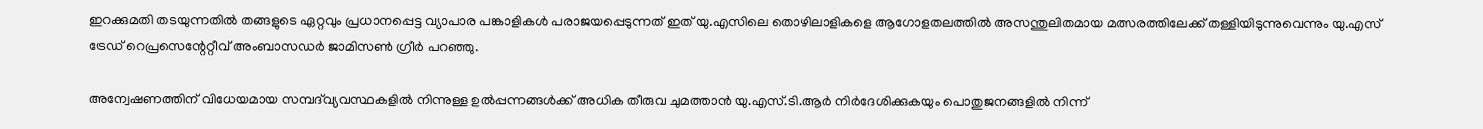ഇറക്കുമതി തടയുന്നതിൽ തങ്ങളുടെ ഏറ്റവും പ്രധാനപ്പെട്ട വ്യാപാര പങ്കാളികൾ പരാജയപ്പെടുന്നത് ഇത് യു.എസിലെ തൊഴിലാളികളെ ആഗോളതലത്തിൽ അസന്തുലിതമായ മത്സരത്തിലേക്ക് തള്ളിയിടുന്നുവെന്നും യു.എസ് ട്രേഡ് റെപ്രസെന്റേറ്റീവ് അംബാസഡർ ജാമിസൺ ഗ്രീർ പറഞ്ഞു.

അന്വേഷണത്തിന് വിധേയമായ സമ്പദ്‌വ്യവസ്ഥകളിൽ നിന്നുള്ള ഉൽപ്പന്നങ്ങൾക്ക് അധിക തീരുവ ചുമത്താൻ യു.എസ്.ടി.ആർ നിർദേശിക്കുകയും പൊതുജനങ്ങളിൽ നിന്ന്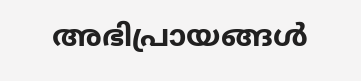അഭിപ്രായങ്ങൾ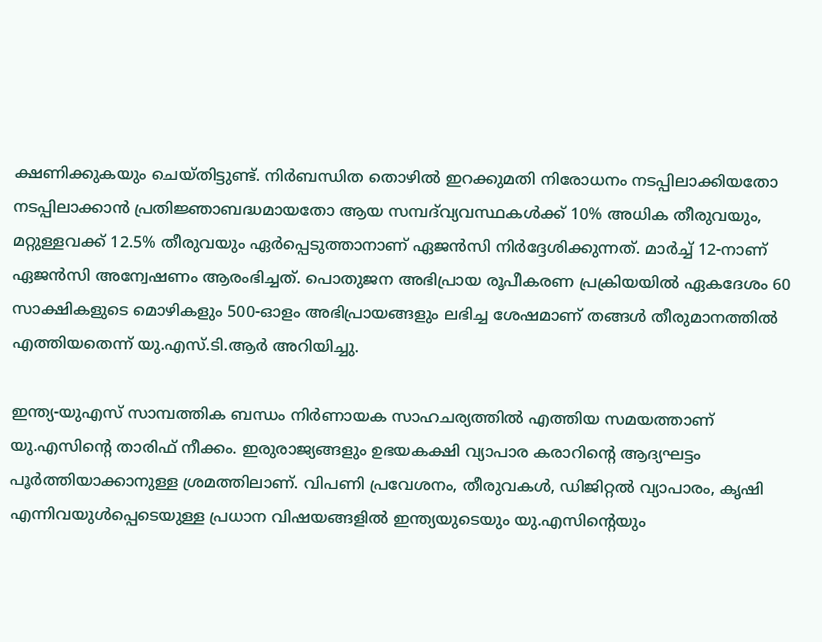ക്ഷണിക്കുകയും ചെയ്തിട്ടുണ്ട്. നിർബന്ധിത തൊഴിൽ ഇറക്കുമതി നിരോധനം നടപ്പിലാക്കിയതോ നടപ്പിലാക്കാൻ പ്രതിജ്ഞാബദ്ധമായതോ ആയ സമ്പദ്‌വ്യവസ്ഥകൾക്ക് 10% അധിക തീരുവയും, മറ്റുള്ളവക്ക് 12.5% തീരുവയും ഏർപ്പെടുത്താനാണ് ഏജൻസി നിർദ്ദേശിക്കുന്നത്. മാർച്ച് 12-നാണ് ഏജൻസി അന്വേഷണം ആരംഭിച്ചത്. പൊതുജന അഭിപ്രായ രൂപീകരണ പ്രക്രിയയിൽ ഏകദേശം 60 സാക്ഷികളുടെ മൊഴികളും 500-ഓളം അഭിപ്രായങ്ങളും ലഭിച്ച ശേഷമാണ് തങ്ങൾ തീരുമാനത്തിൽ എത്തിയതെന്ന് യു.എസ്.ടി.ആർ അറിയിച്ചു.

ഇന്ത്യ-യുഎസ് സാമ്പത്തിക ബന്ധം നിർണായക സാഹചര്യത്തിൽ എത്തിയ സമയത്താണ് യു.എസിന്‍റെ താരിഫ് നീക്കം. ഇരുരാജ്യങ്ങളും ഉഭയകക്ഷി വ്യാപാര കരാറിന്റെ ആദ്യഘട്ടം പൂർത്തിയാക്കാനുള്ള ശ്രമത്തിലാണ്. വിപണി പ്രവേശനം, തീരുവകൾ, ഡിജിറ്റൽ വ്യാപാരം, കൃഷി എന്നിവയുൾപ്പെടെയുള്ള പ്രധാന വിഷയങ്ങളിൽ ഇന്ത്യയുടെയും യു.എസിന്‍റെയും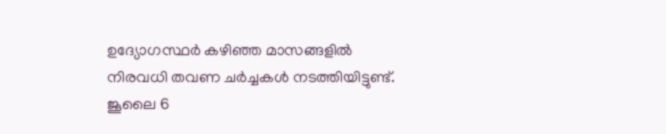ഉദ്യോഗസ്ഥർ കഴിഞ്ഞ മാസങ്ങളിൽ നിരവധി തവണ ചർച്ചകൾ നടത്തിയിട്ടുണ്ട്. ജൂലൈ 6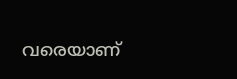വരെയാണ്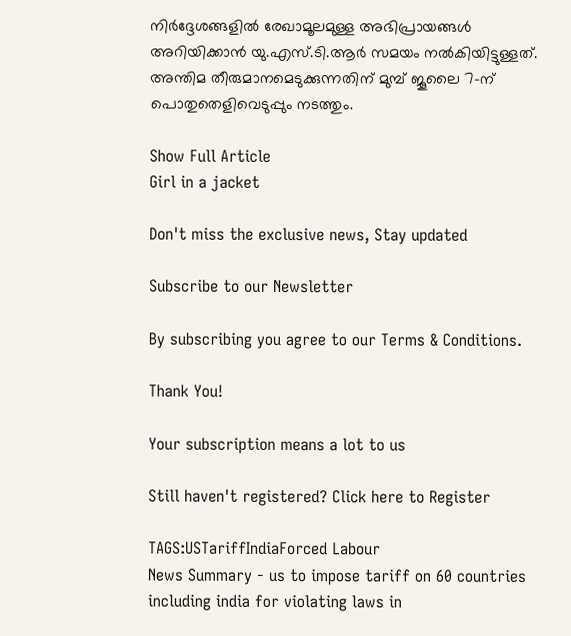നിർദ്ദേശങ്ങളിൽ രേഖാമൂലമുള്ള അഭിപ്രായങ്ങൾ അറിയിക്കാൻ യു.എസ്.ടി.ആർ സമയം നൽകിയിട്ടുള്ളത്. അന്തിമ തീരുമാനമെടുക്കുന്നതിന് മുമ്പ് ജൂലൈ 7-ന് പൊതുതെളിവെടുപ്പും നടത്തും.

Show Full Article
Girl in a jacket

Don't miss the exclusive news, Stay updated

Subscribe to our Newsletter

By subscribing you agree to our Terms & Conditions.

Thank You!

Your subscription means a lot to us

Still haven't registered? Click here to Register

TAGS:USTariffIndiaForced Labour
News Summary - us to impose tariff on 60 countries including india for violating laws in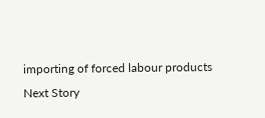importing of forced labour products
Next Story